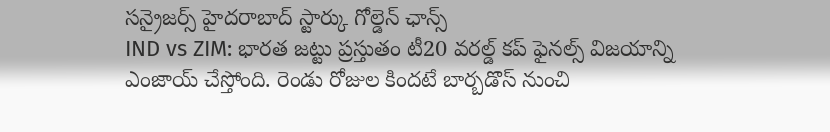సన్రైజర్స్ హైదరాబాద్ స్టార్కు గోల్డెన్ ఛాన్స్
IND vs ZIM: భారత జట్టు ప్రస్తుతం టీ20 వరల్డ్ కప్ ఫైనల్స్ విజయాన్ని ఎంజాయ్ చేస్తోంది. రెండు రోజుల కిందటే బార్బడొస్ నుంచి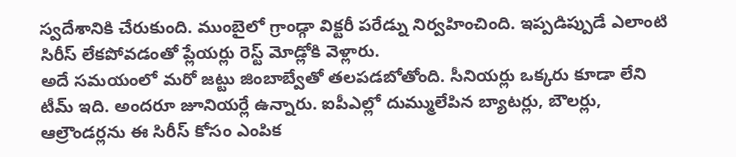స్వదేశానికి చేరుకుంది. ముంబైలో గ్రాండ్గా విక్టరీ పరేడ్ను నిర్వహించింది. ఇప్పడిప్పుడే ఎలాంటి సిరీస్ లేకపోవడంతో ప్లేయర్లు రెస్ట్ మోడ్లోకి వెళ్లారు.
అదే సమయంలో మరో జట్టు జింబాబ్వేతో తలపడబోతోంది. సీనియర్లు ఒక్కరు కూడా లేని టీమ్ ఇది. అందరూ జూనియర్లే ఉన్నారు. ఐపీఎల్లో దుమ్ములేపిన బ్యాటర్లు, బౌలర్లు, ఆల్రౌండర్లను ఈ సిరీస్ కోసం ఎంపిక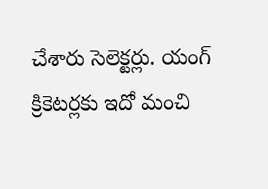చేశారు సెలెక్టర్లు. యంగ్ క్రికెటర్లకు ఇదో మంచి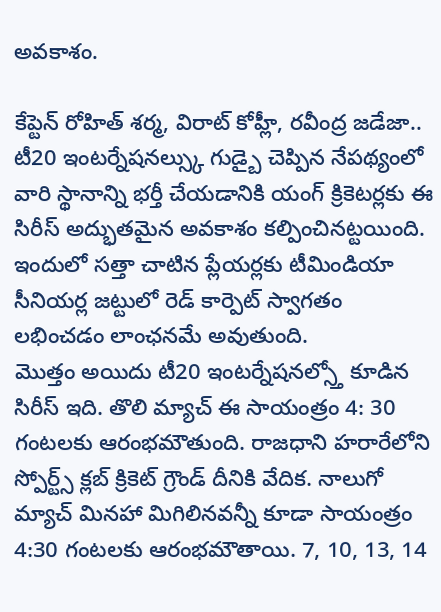అవకాశం.

కేప్టెన్ రోహిత్ శర్మ, విరాట్ కోహ్లీ, రవీంద్ర జడేజా.. టీ20 ఇంటర్నేషనల్స్కు గుడ్బై చెప్పిన నేపథ్యంలో వారి స్థానాన్ని భర్తీ చేయడానికి యంగ్ క్రికెటర్లకు ఈ సిరీస్ అద్భుతమైన అవకాశం కల్పించినట్టయింది. ఇందులో సత్తా చాటిన ప్లేయర్లకు టీమిండియా సీనియర్ల జట్టులో రెడ్ కార్పెట్ స్వాగతం లభించడం లాంఛనమే అవుతుంది.
మొత్తం అయిదు టీ20 ఇంటర్నేషనల్స్తో కూడిన సిరీస్ ఇది. తొలి మ్యాచ్ ఈ సాయంత్రం 4: 30 గంటలకు ఆరంభమౌతుంది. రాజధాని హరారేలోని స్పోర్ట్స్ క్లబ్ క్రికెట్ గ్రౌండ్ దీనికి వేదిక. నాలుగో మ్యాచ్ మినహా మిగిలినవన్నీ కూడా సాయంత్రం 4:30 గంటలకు ఆరంభమౌతాయి. 7, 10, 13, 14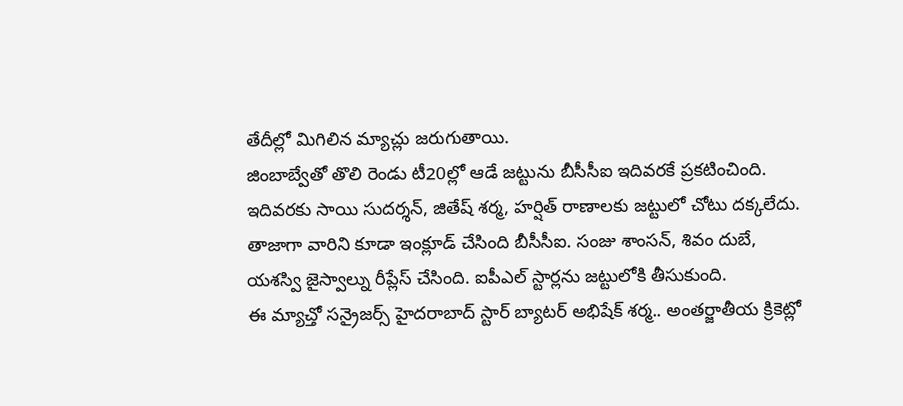తేదీల్లో మిగిలిన మ్యాచ్లు జరుగుతాయి.
జింబాబ్వేతో తొలి రెండు టీ20ల్లో ఆడే జట్టును బీసీసీఐ ఇదివరకే ప్రకటించింది. ఇదివరకు సాయి సుదర్శన్, జితేష్ శర్మ, హర్షిత్ రాణాలకు జట్టులో చోటు దక్కలేదు. తాజాగా వారిని కూడా ఇంక్లూడ్ చేసింది బీసీసీఐ. సంజు శాంసన్, శివం దుబే, యశస్వి జైస్వాల్ను రీప్లేస్ చేసింది. ఐపీఎల్ స్టార్లను జట్టులోకి తీసుకుంది.
ఈ మ్యాచ్తో సన్రైజర్స్ హైదరాబాద్ స్టార్ బ్యాటర్ అభిషేక్ శర్మ.. అంతర్జాతీయ క్రికెట్లో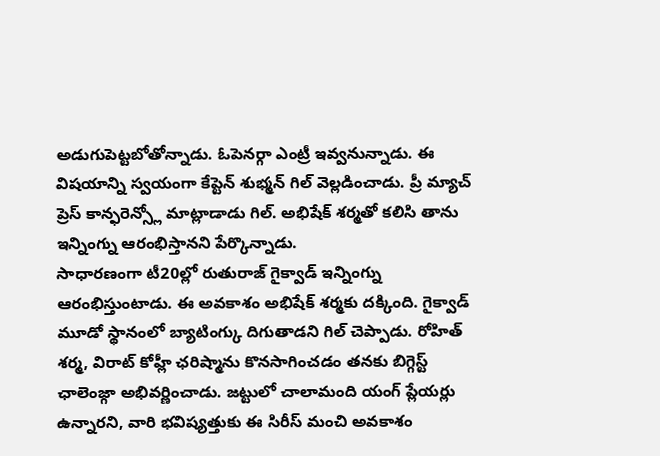అడుగుపెట్టబోతోన్నాడు. ఓపెనర్గా ఎంట్రీ ఇవ్వనున్నాడు. ఈ విషయాన్ని స్వయంగా కేప్టెన్ శుభ్మన్ గిల్ వెల్లడించాడు. ప్రీ మ్యాచ్ ప్రెస్ కాన్ఫరెన్స్లో మాట్లాడాడు గిల్. అభిషేక్ శర్మతో కలిసి తాను ఇన్నింగ్ను ఆరంభిస్తానని పేర్కొన్నాడు.
సాధారణంగా టీ20ల్లో రుతురాజ్ గైక్వాడ్ ఇన్నింగ్ను ఆరంభిస్తుంటాడు. ఈ అవకాశం అభిషేక్ శర్మకు దక్కింది. గైక్వాడ్ మూడో స్థానంలో బ్యాటింగ్కు దిగుతాడని గిల్ చెప్పాడు. రోహిత్ శర్మ, విరాట్ కోహ్లీ ఛరిష్మాను కొనసాగించడం తనకు బిగ్గెస్ట్ ఛాలెంజ్గా అభివర్ణించాడు. జట్టులో చాలామంది యంగ్ ప్లేయర్లు ఉన్నారని, వారి భవిష్యత్తుకు ఈ సిరీస్ మంచి అవకాశం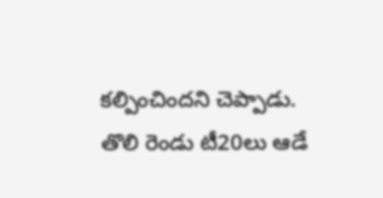కల్పించిందని చెప్పాడు.
తొలి రెండు టీ20లు ఆడే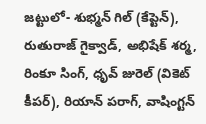జట్టులో- శుభ్మన్ గిల్ (కేప్టెన్), రుతురాజ్ గైక్వాడ్, అభిషేక్ శర్మ, రింకూ సింగ్, ధృవ్ జురెల్ (వికెట్ కీపర్), రియాన్ పరాగ్, వాషింగ్టన్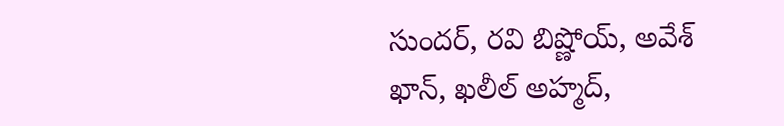సుందర్, రవి బిష్ణోయ్, అవేశ్ ఖాన్, ఖలీల్ అహ్మద్,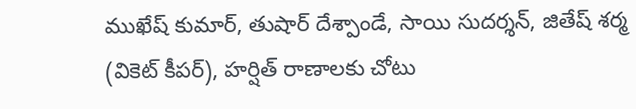ముఖేష్ కుమార్, తుషార్ దేశ్పాండే, సాయి సుదర్శన్, జితేష్ శర్మ (వికెట్ కీపర్), హర్షిత్ రాణాలకు చోటు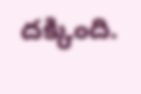దక్కింది.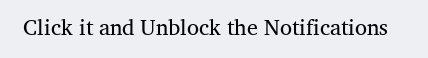Click it and Unblock the Notifications